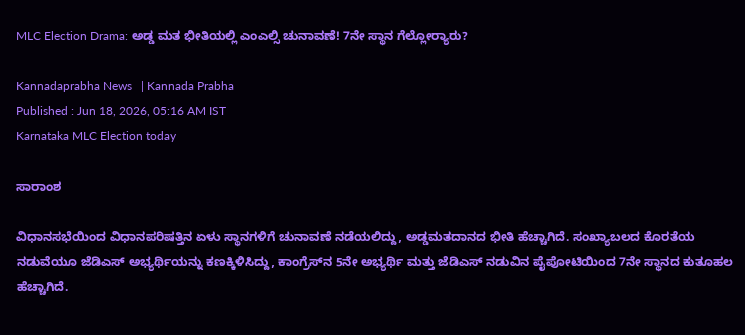MLC Election Drama: ಅಡ್ಡ ಮತ ಭೀತಿಯಲ್ಲಿ ಎಂಎಲ್ಸಿ ಚುನಾವಣೆ! 7ನೇ ಸ್ಥಾನ ಗೆಲ್ಲೋರ್‍ಯಾರು?

Kannadaprabha News   | Kannada Prabha
Published : Jun 18, 2026, 05:16 AM IST
Karnataka MLC Election today

ಸಾರಾಂಶ

ವಿಧಾನಸಭೆಯಿಂದ ವಿಧಾನಪರಿಷತ್ತಿನ ಏಳು ಸ್ಥಾನಗಳಿಗೆ ಚುನಾವಣೆ ನಡೆಯಲಿದ್ದು, ಅಡ್ಡಮತದಾನದ ಭೀತಿ ಹೆಚ್ಚಾಗಿದೆ. ಸಂಖ್ಯಾಬಲದ ಕೊರತೆಯ ನಡುವೆಯೂ ಜೆಡಿಎಸ್ ಅಭ್ಯರ್ಥಿಯನ್ನು ಕಣಕ್ಕಿಳಿಸಿದ್ದು, ಕಾಂಗ್ರೆಸ್‌ನ 5ನೇ ಅಭ್ಯರ್ಥಿ ಮತ್ತು ಜೆಡಿಎಸ್ ನಡುವಿನ ಪೈಪೋಟಿಯಿಂದ 7ನೇ ಸ್ಥಾನದ ಕುತೂಹಲ ಹೆಚ್ಚಾಗಿದೆ.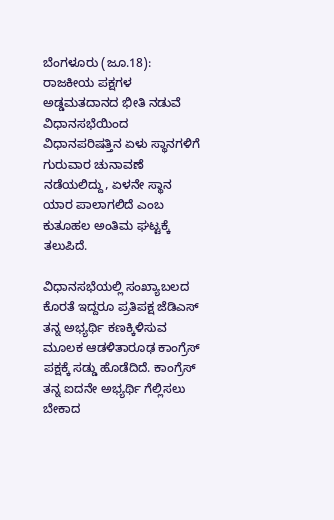ಬೆಂಗಳೂರು (ಜೂ.18): ರಾಜಕೀಯ ಪಕ್ಷಗಳ ಅಡ್ಡಮತದಾನದ ಭೀತಿ ನಡುವೆ ವಿಧಾನಸಭೆಯಿಂದ ವಿಧಾನಪರಿಷತ್ತಿನ ಏಳು ಸ್ಥಾನಗಳಿಗೆ ಗುರುವಾರ ಚುನಾವಣೆ ನಡೆಯಲಿದ್ದು, ಏಳನೇ ಸ್ಥಾನ ಯಾರ ಪಾಲಾಗಲಿದೆ ಎಂಬ ಕುತೂಹಲ ಅಂತಿಮ ಘಟ್ಟಕ್ಕೆ ತಲುಪಿದೆ.

ವಿಧಾನಸಭೆಯಲ್ಲಿ ಸಂಖ್ಯಾಬಲದ ಕೊರತೆ ಇದ್ದರೂ ಪ್ರತಿಪಕ್ಷ ಜೆಡಿಎಸ್‌ ತನ್ನ ಅಭ್ಯರ್ಥಿ ಕಣಕ್ಕಿಳಿಸುವ ಮೂಲಕ ಆಡಳಿತಾರೂಢ ಕಾಂಗ್ರೆಸ್ ಪಕ್ಷಕ್ಕೆ ಸಡ್ಡು ಹೊಡೆದಿದೆ. ಕಾಂಗ್ರೆಸ್ ತನ್ನ ಐದನೇ ಅಭ್ಯರ್ಥಿ ಗೆಲ್ಲಿಸಲು ಬೇಕಾದ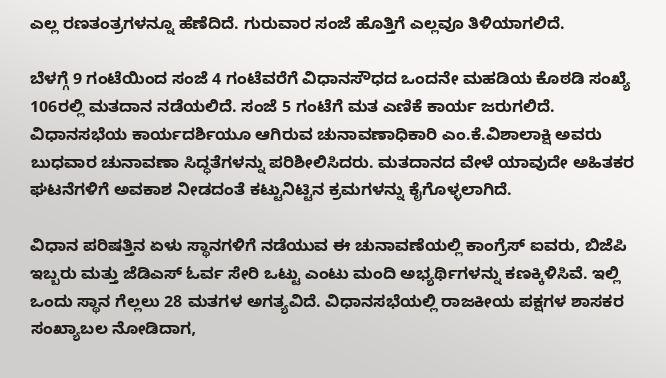ಎಲ್ಲ ರಣತಂತ್ರಗಳನ್ನೂ ಹೆಣೆದಿದೆ. ಗುರುವಾರ ಸಂಜೆ ಹೊತ್ತಿಗೆ ಎಲ್ಲವೂ ತಿಳಿಯಾಗಲಿದೆ.

ಬೆಳಗ್ಗೆ 9 ಗಂಟೆಯಿಂದ ಸಂಜೆ 4 ಗಂಟೆವರೆಗೆ ವಿಧಾನಸೌಧದ ಒಂದನೇ ಮಹಡಿಯ ಕೊಠಡಿ ಸಂಖ್ಯೆ 106ರಲ್ಲಿ ಮತದಾನ ನಡೆಯಲಿದೆ. ಸಂಜೆ 5 ಗಂಟೆಗೆ ಮತ ಎಣಿಕೆ ಕಾರ್ಯ ಜರುಗಲಿದೆ. ವಿಧಾನಸಭೆಯ ಕಾರ್ಯದರ್ಶಿಯೂ ಆಗಿರುವ ಚುನಾವಣಾಧಿಕಾರಿ ಎಂ.ಕೆ.ವಿಶಾಲಾಕ್ಷಿ ಅವರು ಬುಧವಾರ ಚುನಾವಣಾ ಸಿದ್ಧತೆಗಳನ್ನು ಪರಿಶೀಲಿಸಿದರು. ಮತದಾನದ ವೇಳೆ ಯಾವುದೇ ಅಹಿತಕರ ಘಟನೆಗಳಿಗೆ ಅವಕಾಶ ನೀಡದಂತೆ ಕಟ್ಟುನಿಟ್ಟಿನ ಕ್ರಮಗಳನ್ನು ಕೈಗೊಳ್ಳಲಾಗಿದೆ.

ವಿಧಾನ ಪರಿಷತ್ತಿನ ಏಳು ಸ್ಥಾನಗಳಿಗೆ ನಡೆಯುವ ಈ ಚುನಾವಣೆಯಲ್ಲಿ ಕಾಂಗ್ರೆಸ್‌ ಐವರು, ಬಿಜೆಪಿ ಇಬ್ಬರು ಮತ್ತು ಜೆಡಿಎಸ್‌ ಓರ್ವ ಸೇರಿ ಒಟ್ಟು ಎಂಟು ಮಂದಿ ಅಭ್ಯರ್ಥಿಗಳನ್ನು ಕಣಕ್ಕಿಳಿಸಿವೆ. ಇಲ್ಲಿ ಒಂದು ಸ್ಥಾನ ಗೆಲ್ಲಲು 28 ಮತಗಳ ಅಗತ್ಯವಿದೆ. ವಿಧಾನಸಭೆಯಲ್ಲಿ ರಾಜಕೀಯ ಪಕ್ಷಗಳ ಶಾಸಕರ ಸಂಖ್ಯಾಬಲ ನೋಡಿದಾಗ,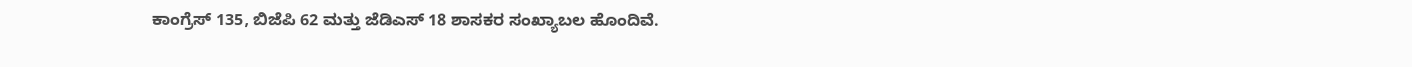ಕಾಂಗ್ರೆಸ್‌ 135, ಬಿಜೆಪಿ 62 ಮತ್ತು ಜೆಡಿಎಸ್‌ 18 ಶಾಸಕರ ಸಂಖ್ಯಾಬಲ ಹೊಂದಿವೆ.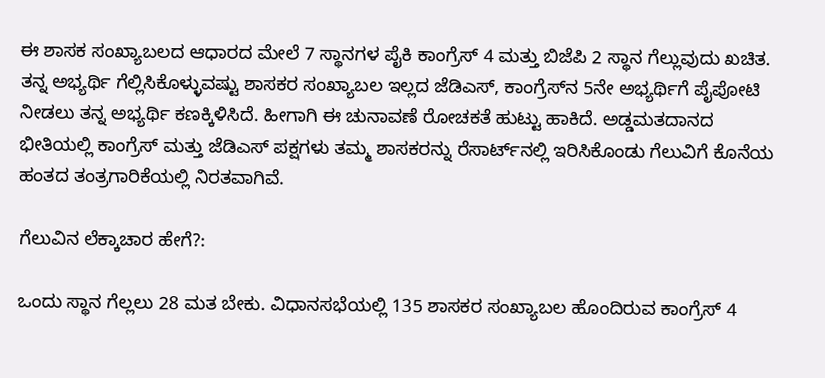ಈ ಶಾಸಕ ಸಂಖ್ಯಾಬಲದ ಆಧಾರದ ಮೇಲೆ 7 ಸ್ಥಾನಗಳ ಪೈಕಿ ಕಾಂಗ್ರೆಸ್‌ 4 ಮತ್ತು ಬಿಜೆಪಿ 2 ಸ್ಥಾನ ಗೆಲ್ಲುವುದು ಖಚಿತ. ತನ್ನ ಅಭ್ಯರ್ಥಿ ಗೆಲ್ಲಿಸಿಕೊಳ್ಳುವಷ್ಟು ಶಾಸಕರ ಸಂಖ್ಯಾಬಲ ಇಲ್ಲದ ಜೆಡಿಎಸ್‌, ಕಾಂಗ್ರೆಸ್‌ನ 5ನೇ ಅಭ್ಯರ್ಥಿಗೆ ಪೈಪೋಟಿ ನೀಡಲು ತನ್ನ ಅಭ್ಯರ್ಥಿ ಕಣಕ್ಕಿಳಿಸಿದೆ. ಹೀಗಾಗಿ ಈ ಚುನಾವಣೆ ರೋಚಕತೆ ಹುಟ್ಟು ಹಾಕಿದೆ. ಅಡ್ಡಮತದಾನದ ಭೀತಿಯಲ್ಲಿ ಕಾಂಗ್ರೆಸ್‌ ಮತ್ತು ಜೆಡಿಎಸ್‌ ಪಕ್ಷಗಳು ತಮ್ಮ ಶಾಸಕರನ್ನು ರೆಸಾರ್ಟ್‌ನಲ್ಲಿ ಇರಿಸಿಕೊಂಡು ಗೆಲುವಿಗೆ ಕೊನೆಯ ಹಂತದ ತಂತ್ರಗಾರಿಕೆಯಲ್ಲಿ ನಿರತವಾಗಿವೆ.

ಗೆಲುವಿನ ಲೆಕ್ಕಾಚಾರ ಹೇಗೆ?:

ಒಂದು ಸ್ಥಾನ ಗೆಲ್ಲಲು 28 ಮತ ಬೇಕು. ವಿಧಾನಸಭೆಯಲ್ಲಿ 135 ಶಾಸಕರ ಸಂಖ್ಯಾಬಲ ಹೊಂದಿರುವ ಕಾಂಗ್ರೆಸ್‌ 4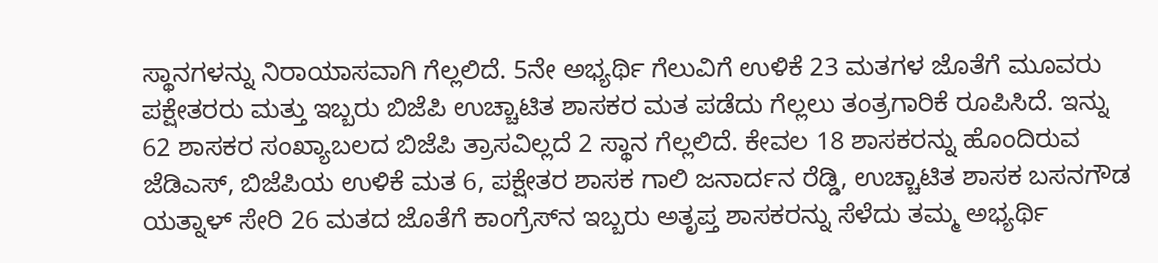ಸ್ಥಾನಗಳನ್ನು ನಿರಾಯಾಸವಾಗಿ ಗೆಲ್ಲಲಿದೆ. 5ನೇ ಅಭ್ಯರ್ಥಿ ಗೆಲುವಿಗೆ ಉಳಿಕೆ 23 ಮತಗಳ ಜೊತೆಗೆ ಮೂವರು ಪಕ್ಷೇತರರು ಮತ್ತು ಇಬ್ಬರು ಬಿಜೆಪಿ ಉಚ್ಚಾಟಿತ ಶಾಸಕರ ಮತ ಪಡೆದು ಗೆಲ್ಲಲು ತಂತ್ರಗಾರಿಕೆ ರೂಪಿಸಿದೆ. ಇನ್ನು 62 ಶಾಸಕರ ಸಂಖ್ಯಾಬಲದ ಬಿಜೆಪಿ ತ್ರಾಸವಿಲ್ಲದೆ 2 ಸ್ಥಾನ ಗೆಲ್ಲಲಿದೆ. ಕೇವಲ 18 ಶಾಸಕರನ್ನು ಹೊಂದಿರುವ ಜೆಡಿಎಸ್‌, ಬಿಜೆಪಿಯ ಉಳಿಕೆ ಮತ 6, ಪಕ್ಷೇತರ ಶಾಸಕ ಗಾಲಿ ಜನಾರ್ದನ ರೆಡ್ಡಿ, ಉಚ್ಚಾಟಿತ ಶಾಸಕ ಬಸನಗೌಡ ಯತ್ನಾಳ್‌ ಸೇರಿ 26 ಮತದ ಜೊತೆಗೆ ಕಾಂಗ್ರೆಸ್‌ನ ಇಬ್ಬರು ಅತೃಪ್ತ ಶಾಸಕರನ್ನು ಸೆಳೆದು ತಮ್ಮ ಅಭ್ಯರ್ಥಿ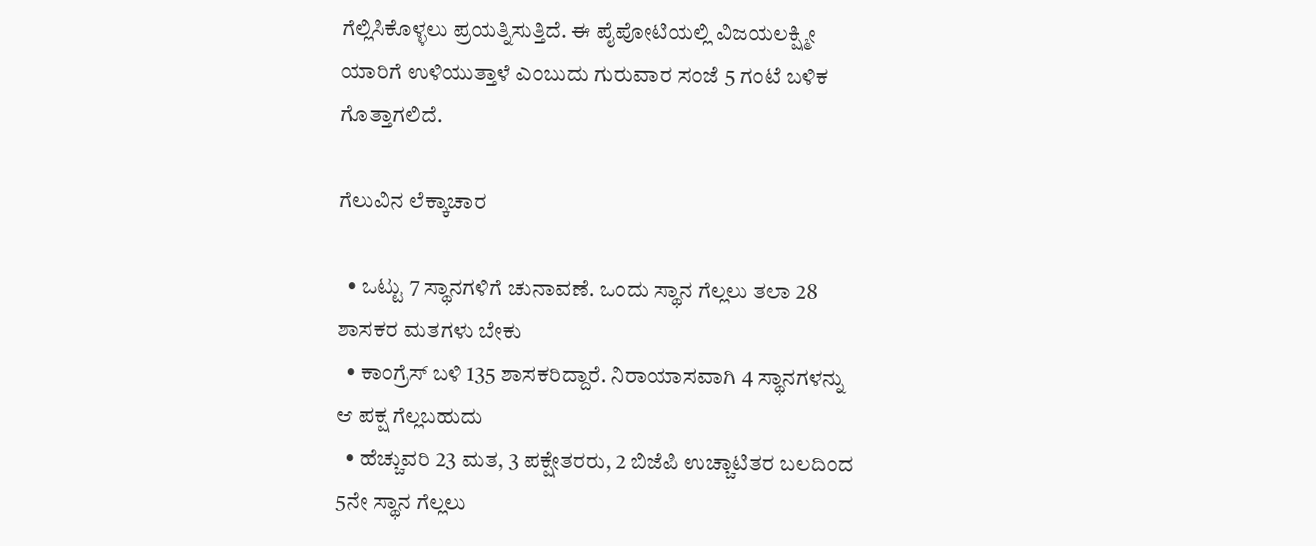ಗೆಲ್ಲಿಸಿಕೊಳ್ಳಲು ಪ್ರಯತ್ನಿಸುತ್ತಿದೆ. ಈ ಪೈಪೋಟಿಯಲ್ಲಿ ವಿಜಯಲಕ್ಷ್ಮೀ ಯಾರಿಗೆ ಉಳಿಯುತ್ತಾಳೆ ಎಂಬುದು ಗುರುವಾರ ಸಂಜೆ 5 ಗಂಟೆ ಬಳಿಕ ಗೊತ್ತಾಗಲಿದೆ.

ಗೆಲುವಿನ ಲೆಕ್ಕಾಚಾರ

  • ಒಟ್ಟು 7 ಸ್ಥಾನಗಳಿಗೆ ಚುನಾವಣೆ. ಒಂದು ಸ್ಥಾನ ಗೆಲ್ಲಲು ತಲಾ 28 ಶಾಸಕರ ಮತಗಳು ಬೇಕು
  • ಕಾಂಗ್ರೆಸ್‌ ಬಳಿ 135 ಶಾಸಕರಿದ್ದಾರೆ. ನಿರಾಯಾಸವಾಗಿ 4 ಸ್ಥಾನಗಳನ್ನು ಆ ಪಕ್ಷ ಗೆಲ್ಲಬಹುದು
  • ಹೆಚ್ಚುವರಿ 23 ಮತ, 3 ಪಕ್ಷೇತರರು, 2 ಬಿಜೆಪಿ ಉಚ್ಚಾಟಿತರ ಬಲದಿಂದ 5ನೇ ಸ್ಥಾನ ಗೆಲ್ಲಲು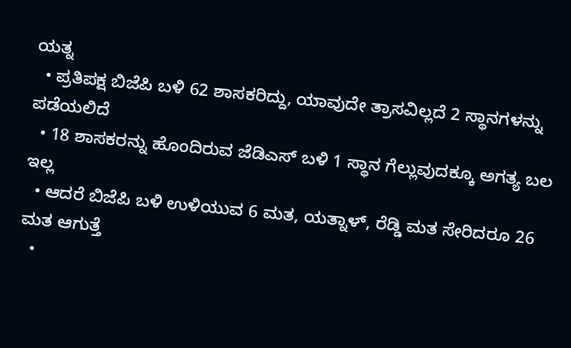ಯತ್ನ
  • ಪ್ರತಿಪಕ್ಷ ಬಿಜೆಪಿ ಬಳಿ 62 ಶಾಸಕರಿದ್ದು, ಯಾವುದೇ ತ್ರಾಸವಿಲ್ಲದೆ 2 ಸ್ಥಾನಗಳನ್ನು ಪಡೆಯಲಿದೆ
  • 18 ಶಾಸಕರನ್ನು ಹೊಂದಿರುವ ಜೆಡಿಎಸ್‌ ಬಳಿ 1 ಸ್ಥಾನ ಗೆಲ್ಲುವುದಕ್ಕೂ ಅಗತ್ಯ ಬಲ ಇಲ್ಲ
  • ಆದರೆ ಬಿಜೆಪಿ ಬಳಿ ಉಳಿಯುವ 6 ಮತ, ಯತ್ನಾಳ್‌, ರೆಡ್ಡಿ ಮತ ಸೇರಿದರೂ 26 ಮತ ಆಗುತ್ತೆ
  •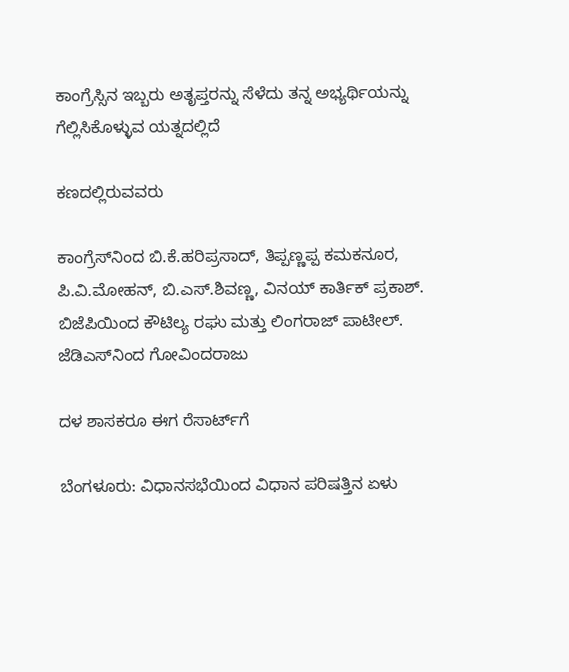ಕಾಂಗ್ರೆಸ್ಸಿನ ಇಬ್ಬರು ಅತೃಪ್ತರನ್ನು ಸೆಳೆದು ತನ್ನ ಅಭ್ಯರ್ಥಿಯನ್ನು ಗೆಲ್ಲಿಸಿಕೊಳ್ಳುವ ಯತ್ನದಲ್ಲಿದೆ

ಕಣದಲ್ಲಿರುವವರು

ಕಾಂಗ್ರೆಸ್‌ನಿಂದ ಬಿ.ಕೆ.ಹರಿಪ್ರಸಾದ್‌, ತಿಪ್ಪಣ್ಣಪ್ಪ ಕಮಕನೂರ, ಪಿ.ವಿ.ಮೋಹನ್, ಬಿ.ಎಸ್‌.ಶಿವಣ್ಣ, ವಿನಯ್‌ ಕಾರ್ತಿಕ್ ಪ್ರಕಾಶ್‌. ಬಿಜೆಪಿಯಿಂದ ಕೌಟಿಲ್ಯ ರಘು ಮತ್ತು ಲಿಂಗರಾಜ್‌ ಪಾಟೀಲ್‌. ಜೆಡಿಎಸ್‌ನಿಂದ ಗೋವಿಂದರಾಜು

ದಳ ಶಾಸಕರೂ ಈಗ ರೆಸಾರ್ಟ್‌ಗೆ

ಬೆಂಗಳೂರು: ವಿಧಾನಸಭೆಯಿಂದ ವಿಧಾನ ಪರಿಷತ್ತಿನ ಏಳು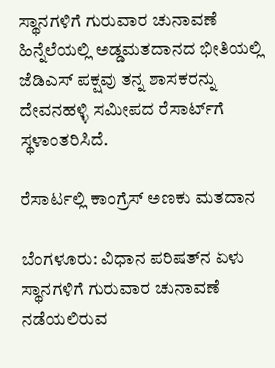ಸ್ಥಾನಗಳಿಗೆ ಗುರುವಾರ ಚುನಾವಣೆ ಹಿನ್ನೆಲೆಯಲ್ಲಿ ಅಡ್ಡಮತದಾನದ ಭೀತಿಯಲ್ಲಿ ಜೆಡಿಎಸ್‌ ಪಕ್ಷವು ತನ್ನ ಶಾಸಕರನ್ನು ದೇವನಹಳ್ಳಿ ಸಮೀಪದ ರೆಸಾರ್ಟ್‌ಗೆ ಸ್ಥಳಾಂತರಿಸಿದೆ.

ರೆಸಾರ್ಟಲ್ಲಿ ಕಾಂಗ್ರೆಸ್‌ ಅಣಕು ಮತದಾನ

ಬೆಂಗಳೂರು: ವಿಧಾನ ಪರಿಷತ್‌ನ ಏಳು ಸ್ಥಾನಗಳಿಗೆ ಗುರುವಾರ ಚುನಾವಣೆ ನಡೆಯಲಿರುವ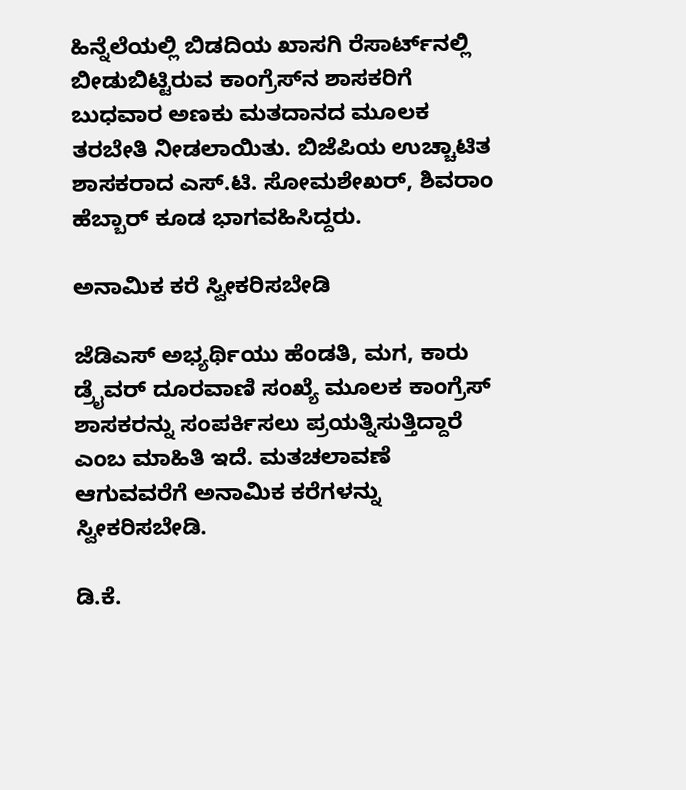ಹಿನ್ನೆಲೆಯಲ್ಲಿ ಬಿಡದಿಯ ಖಾಸಗಿ ರೆಸಾರ್ಟ್‌ನಲ್ಲಿ ಬೀಡುಬಿಟ್ಟಿರುವ ಕಾಂಗ್ರೆಸ್‌ನ ಶಾಸಕರಿಗೆ ಬುಧವಾರ ಅಣಕು ಮತದಾನದ ಮೂಲಕ ತರಬೇತಿ ನೀಡಲಾಯಿತು. ಬಿಜೆಪಿಯ ಉಚ್ಚಾಟಿತ ಶಾಸಕರಾದ ಎಸ್‌.ಟಿ. ಸೋಮಶೇಖರ್‌, ಶಿವರಾಂ ಹೆಬ್ಬಾರ್‌ ಕೂಡ ಭಾಗವಹಿಸಿದ್ದರು.

ಅನಾಮಿಕ ಕರೆ ಸ್ವೀಕರಿಸಬೇಡಿ

ಜೆಡಿಎಸ್‌ ಅಭ್ಯರ್ಥಿಯು ಹೆಂಡತಿ, ಮಗ, ಕಾರು ಡ್ರೈವರ್‌ ದೂರವಾಣಿ ಸಂಖ್ಯೆ ಮೂಲಕ ಕಾಂಗ್ರೆಸ್‌ ಶಾಸಕರನ್ನು ಸಂಪರ್ಕಿಸಲು ಪ್ರಯತ್ನಿಸುತ್ತಿದ್ದಾರೆ ಎಂಬ ಮಾಹಿತಿ ಇದೆ. ಮತಚಲಾವಣೆ ಆಗುವವರೆಗೆ ಅನಾಮಿಕ ಕರೆಗಳನ್ನು ಸ್ವೀಕರಿಸಬೇಡಿ.

ಡಿ.ಕೆ.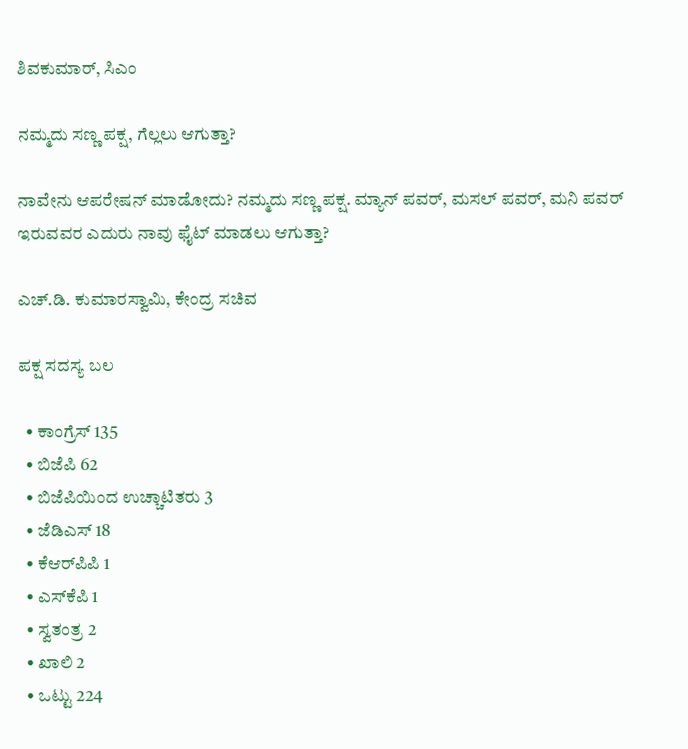ಶಿವಕುಮಾರ್‌, ಸಿಎಂ

ನಮ್ಮದು ಸಣ್ಣ ಪಕ್ಷ, ಗೆಲ್ಲಲು ಆಗುತ್ತಾ?

ನಾವೇನು ಆಪರೇಷನ್‌ ಮಾಡೋದು? ನಮ್ಮದು ಸಣ್ಣ ಪಕ್ಷ. ಮ್ಯಾನ್‌ ಪವರ್‌, ಮಸಲ್‌ ಪವರ್‌, ಮನಿ ಪವರ್‌ ಇರುವವರ ಎದುರು ನಾವು ಫೈಟ್‌ ಮಾಡಲು ಆಗುತ್ತಾ?

ಎಚ್‌.ಡಿ. ಕುಮಾರಸ್ವಾಮಿ, ಕೇಂದ್ರ ಸಚಿವ

ಪಕ್ಷ ಸದಸ್ಯ ಬಲ

  • ಕಾಂಗ್ರೆಸ್‌ 135
  • ಬಿಜೆಪಿ 62
  • ಬಿಜೆಪಿಯಿಂದ ಉಚ್ಚಾಟಿತರು 3
  • ಜೆಡಿಎಸ್‌ 18
  • ಕೆಆರ್‌ಪಿಪಿ 1
  • ಎಸ್‌ಕೆಪಿ 1
  • ಸ್ವತಂತ್ರ 2
  • ಖಾಲಿ 2
  • ಒಟ್ಟು 224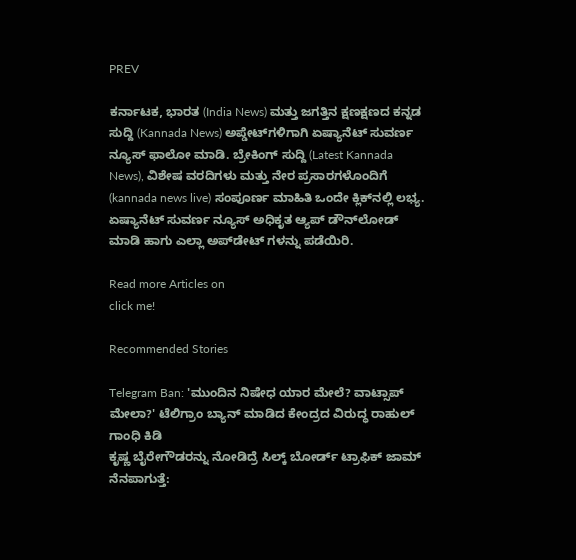PREV

ಕರ್ನಾಟಕ, ಭಾರತ (India News) ಮತ್ತು ಜಗತ್ತಿನ ಕ್ಷಣಕ್ಷಣದ ಕನ್ನಡ ಸುದ್ದಿ (Kannada News) ಅಪ್ಡೇಟ್‌ಗಳಿಗಾಗಿ ಏಷ್ಯಾನೆಟ್ ಸುವರ್ಣ ನ್ಯೂಸ್‌ ಫಾಲೋ ಮಾಡಿ. ಬ್ರೇಕಿಂಗ್ ಸುದ್ದಿ (Latest Kannada News), ವಿಶೇಷ ವರದಿಗಳು ಮತ್ತು ನೇರ ಪ್ರಸಾರಗಳೊಂದಿಗೆ (kannada news live) ಸಂಪೂರ್ಣ ಮಾಹಿತಿ ಒಂದೇ ಕ್ಲಿಕ್‌ನಲ್ಲಿ ಲಭ್ಯ. ಏಷ್ಯಾನೆಟ್ ಸುವರ್ಣ ನ್ಯೂಸ್ ಅಧಿಕೃತ ಆ್ಯಪ್ ಡೌನ್‌ಲೋಡ್ ಮಾಡಿ ಹಾಗು ಎಲ್ಲಾ ಅಪ್‌ಡೇಟ್ ಗಳನ್ನು ಪಡೆಯಿರಿ.

Read more Articles on
click me!

Recommended Stories

Telegram Ban: 'ಮುಂದಿನ ನಿಷೇಧ ಯಾರ ಮೇಲೆ? ವಾಟ್ಸಾಪ್ ಮೇಲಾ?' ಟೆಲಿಗ್ರಾಂ ಬ್ಯಾನ್ ಮಾಡಿದ ಕೇಂದ್ರದ ವಿರುದ್ಧ ರಾಹುಲ್ ಗಾಂಧಿ ಕಿಡಿ
ಕೃಷ್ಣ ಬೈರೇಗೌಡರನ್ನು ನೋಡಿದ್ರೆ ಸಿಲ್ಕ್ ಬೋರ್ಡ್ ಟ್ರಾಫಿಕ್ ಜಾಮ್ ನೆನಪಾಗುತ್ತೆ: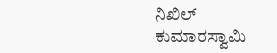ನಿಖಿಲ್ ಕುಮಾರಸ್ವಾಮಿ